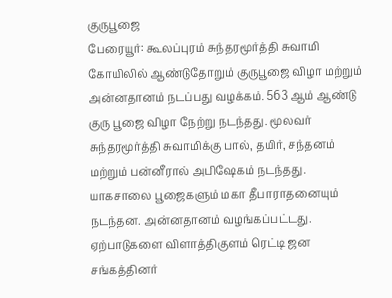குருபூஜை
பேரையூர்: கூலப்புரம் சுந்தரமூர்த்தி சுவாமி கோயிலில் ஆண்டுதோறும் குருபூஜை விழா மற்றும் அன்னதானம் நடப்பது வழக்கம். 563 ஆம் ஆண்டு குரு பூஜை விழா நேற்று நடந்தது. மூலவர் சுந்தரமூர்த்தி சுவாமிக்கு பால், தயிர், சந்தனம் மற்றும் பன்னீரால் அபிஷேகம் நடந்தது. யாகசாலை பூஜைகளும் மகா தீபாராதனையும் நடந்தன. அன்னதானம் வழங்கப்பட்டது. ஏற்பாடுகளை விளாத்திகுளம் ரெட்டி ஜன சங்கத்தினர்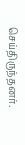செய்திருந்தனர்.